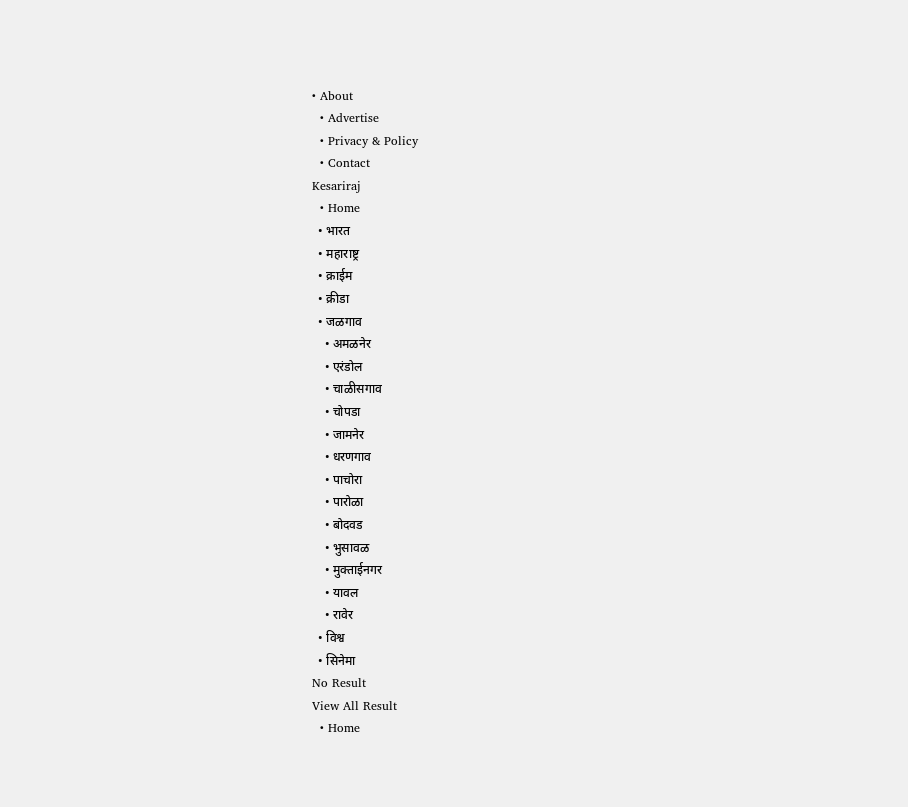• About
  • Advertise
  • Privacy & Policy
  • Contact
Kesariraj
  • Home
  • भारत
  • महाराष्ट्र
  • क्राईम
  • क्रीडा
  • जळगाव
    • अमळनेर
    • एरंडोल
    • चाळीसगाव
    • चोपडा
    • जामनेर
    • धरणगाव
    • पाचोरा
    • पारोळा
    • बोदवड
    • भुसावळ
    • मुक्ताईनगर
    • यावल
    • रावेर
  • विश्व
  • सिनेमा
No Result
View All Result
  • Home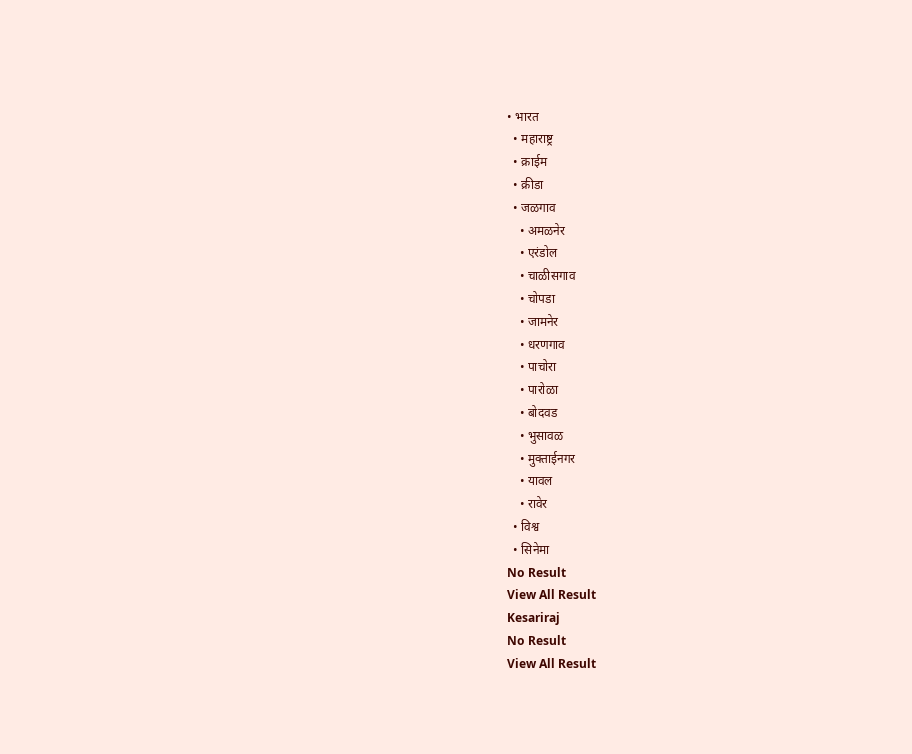• भारत
  • महाराष्ट्र
  • क्राईम
  • क्रीडा
  • जळगाव
    • अमळनेर
    • एरंडोल
    • चाळीसगाव
    • चोपडा
    • जामनेर
    • धरणगाव
    • पाचोरा
    • पारोळा
    • बोदवड
    • भुसावळ
    • मुक्ताईनगर
    • यावल
    • रावेर
  • विश्व
  • सिनेमा
No Result
View All Result
Kesariraj
No Result
View All Result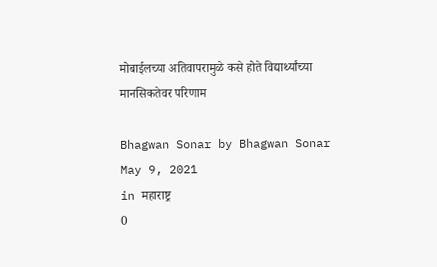मोबाईलच्या अतिवापरामुळे कसे होते विद्यार्थ्यांच्या मानसिकतेवर परिणाम

Bhagwan Sonar by Bhagwan Sonar
May 9, 2021
in महाराष्ट्र
0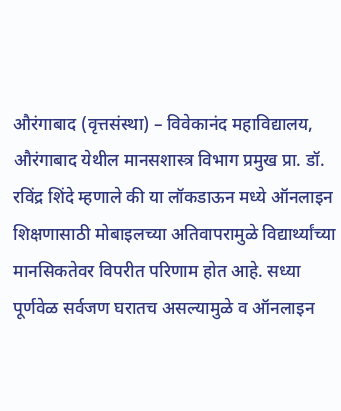औरंगाबाद (वृत्तसंस्था) – विवेकानंद महाविद्यालय, औरंगाबाद येथील मानसशास्त्र विभाग प्रमुख प्रा. डॉ. रविंद्र शिंदे म्हणाले की या लॉकडाऊन मध्ये ऑनलाइन शिक्षणासाठी मोबाइलच्या अतिवापरामुळे विद्यार्थ्यांच्या मानसिकतेवर विपरीत परिणाम होत आहे. सध्या पूर्णवेळ सर्वजण घरातच असल्यामुळे व ऑनलाइन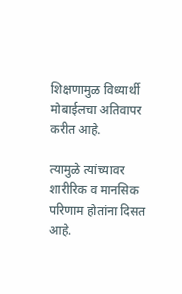शिक्षणामुळ विध्यार्थी मोबाईलचा अतिवापर करीत आहे.

त्यामुळे त्यांच्यावर शारीरिक व मानसिक परिणाम होतांना दिसत आहे.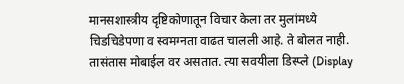मानसशास्त्रीय दृष्टिकोणातून विचार केला तर मुलांमध्ये चिडचिडेपणा व स्वमग्नता वाढत चालली आहे. ते बोलत नाही. तासंतास मोबाईल वर असतात. त्या सवयीला डिस्प्ले (Display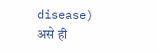disease) असे ही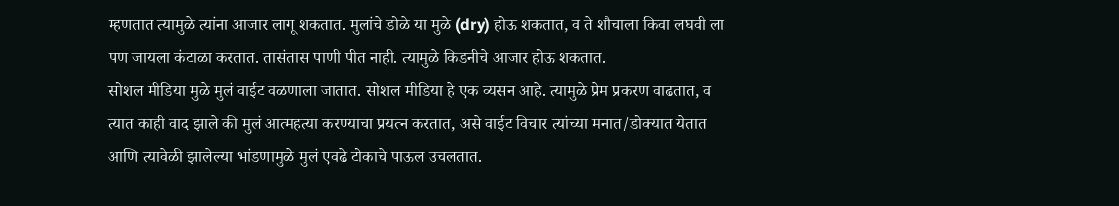म्हणतात त्यामुळे त्यांना आजार लागू शकतात. मुलांचे डोळे या मुळे (dry) होऊ शकतात, व ते शौचाला किवा लघवी ला पण जायला कंटाळा करतात. तासंतास पाणी पीत नाही. त्यामुळे किडनीचे आजार होऊ शकतात.
सोशल मीडिया मुळे मुलं वाईट वळणाला जातात. सोशल मीडिया हे एक व्यसन आहे. त्यामुळे प्रेम प्रकरण वाढतात, व त्यात काही वाद झाले की मुलं आत्महत्या करण्याचा प्रयत्न करतात, असे वाईट विचार त्यांच्या मनात/डोक्यात येतात आणि त्यावेळी झालेल्या भांडणामुळे मुलं एवढे टोकाचे पाऊल उचलतात.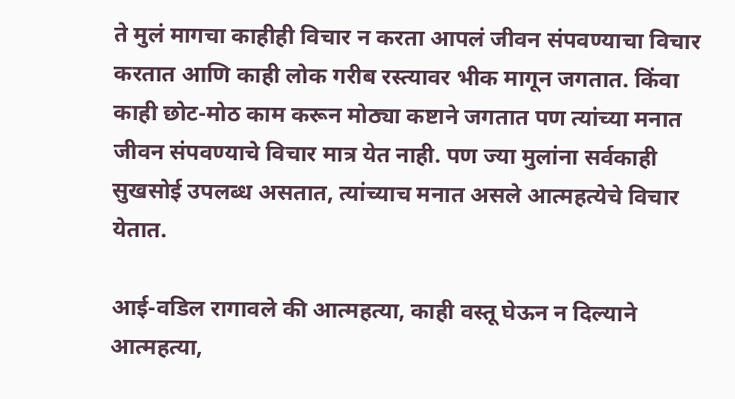ते मुलं मागचा काहीही विचार न करता आपलं जीवन संपवण्याचा विचार करतात आणि काही लोक गरीब रस्त्यावर भीक मागून जगतात. किंवा काही छोट-मोठ काम करून मोठ्या कष्टाने जगतात पण त्यांच्या मनात जीवन संपवण्याचे विचार मात्र येत नाही. पण ज्या मुलांना सर्वकाही सुखसोई उपलब्ध असतात, त्यांच्याच मनात असले आत्महत्येचे विचार येतात.

आई-वडिल रागावले की आत्महत्या, काही वस्तू घेऊन न दिल्याने आत्महत्या,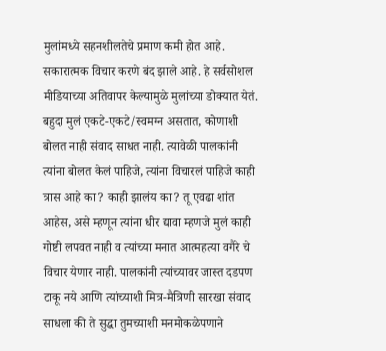मुलांमध्ये सहनशीलतेचे प्रमाण कमी होत आहे. सकारात्मक विचार करणे बंद झाले आहे. हे सर्वसोशल मीडियाच्या अतिवापर केल्यामुळे मुलांच्या डोक्यात येतं. बहुदा मुलं एकटे-एकटे/स्वमग्न असतात, कोणाशी बोलत नाही संवाद साधत नाही. त्यावेळी पालकांनी त्यांना बोलत केलं पाहिजे, त्यांना विचारलं पाहिजे काही त्रास आहे का? काही झालंय का? तू एवढा शांत आहेस, असे म्हणून त्यांना धीर द्यावा म्हणजे मुलं काही गोष्टी लपवत नाही व त्यांच्या मनात आत्महत्या वगैरे चे विचार येणार नाही. पालकांनी त्यांच्यावर जास्त दडपण टाकू नये आणि त्यांच्याशी मित्र-मैत्रिणी सारखा संवाद साधला की ते सुद्धा तुमच्याशी मनमोकळेपणाने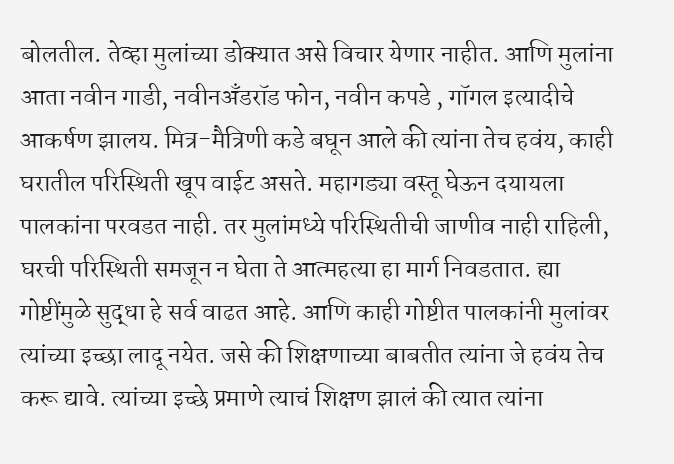बोलतील. तेव्हा मुलांच्या डोक्यात असे विचार येणार नाहीत. आणि मुलांना आता नवीन गाडी, नवीनअँडरॉड फोन, नवीन कपडे , गॉगल इत्यादीचे आकर्षण झालय. मित्र-मैत्रिणी कडे बघून आले की त्यांना तेच हवंय, काही घरातील परिस्थिती खूप वाईट असते. महागड्या वस्तू घेऊन दयायला पालकांना परवडत नाही. तर मुलांमध्ये परिस्थितीची जाणीव नाही राहिली, घरची परिस्थिती समजून न घेता ते आत्महत्या हा मार्ग निवडतात. ह्या गोष्टींमुळे सुद्धा हे सर्व वाढत आहे. आणि काही गोष्टीत पालकांनी मुलांवर त्यांच्या इच्छा लादू नयेत. जसे की शिक्षणाच्या बाबतीत त्यांना जे हवंय तेच करू द्यावे. त्यांच्या इच्छे प्रमाणे त्याचं शिक्षण झालं की त्यात त्यांना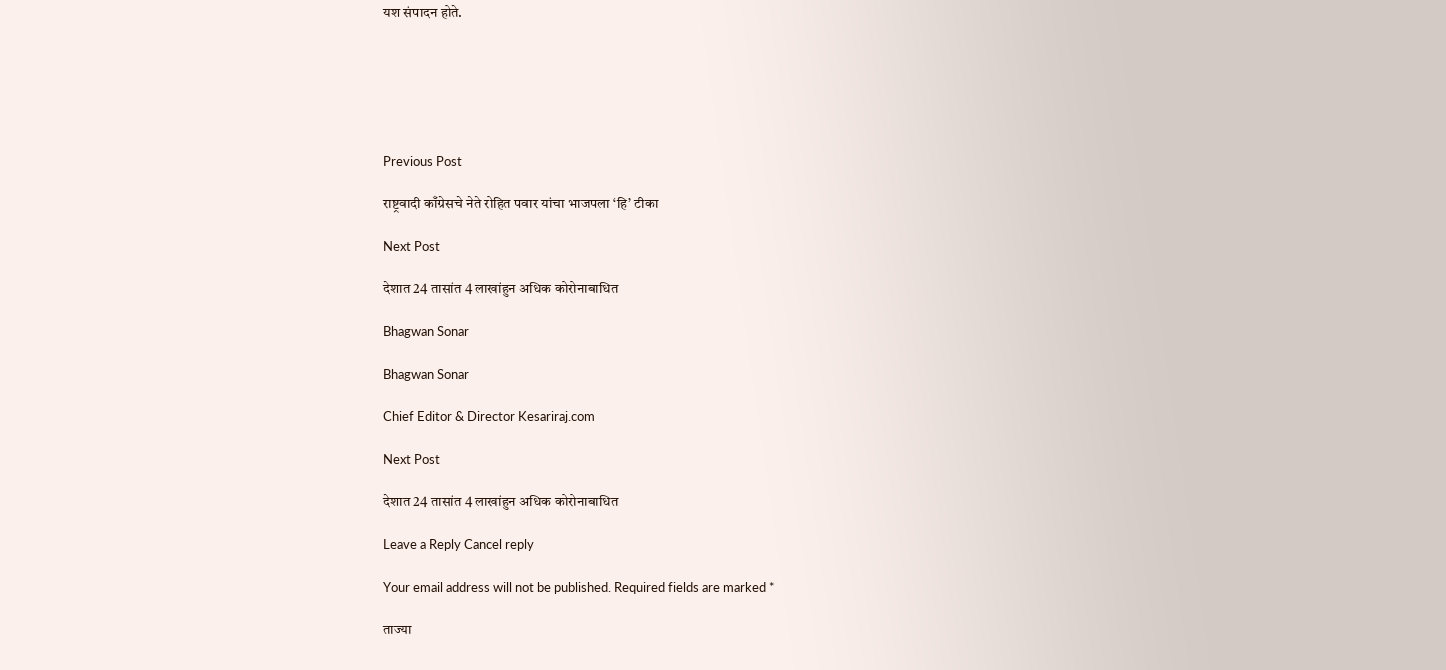यश संपादन होते.






Previous Post

राष्ट्रवादी काँग्रेसचे नेते रोहित पवार यांचा भाजपला ‘हि’ टीका

Next Post

देशात 24 तासांत 4 लाखांहुन अधिक कोरोनाबाधित

Bhagwan Sonar

Bhagwan Sonar

Chief Editor & Director Kesariraj.com

Next Post

देशात 24 तासांत 4 लाखांहुन अधिक कोरोनाबाधित

Leave a Reply Cancel reply

Your email address will not be published. Required fields are marked *

ताज्या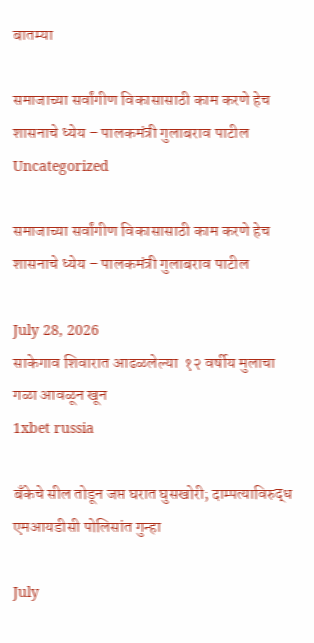बातम्या

समाजाच्या सर्वांगीण विकासासाठी काम करणे हेच शासनाचे ध्येय – पालकमंत्री गुलाबराव पाटील
Uncategorized

समाजाच्या सर्वांगीण विकासासाठी काम करणे हेच शासनाचे ध्येय – पालकमंत्री गुलाबराव पाटील

July 28, 2026
साकेगाव शिवारात आढळलेल्या  १२ वर्षीय मुलाचा गळा आवळून खून
1xbet russia

बँकेचे सील तोडून जप्त घरात घुसखोरी; दाम्पत्याविरुद्ध एमआयडीसी पोलिसांत गुन्हा

July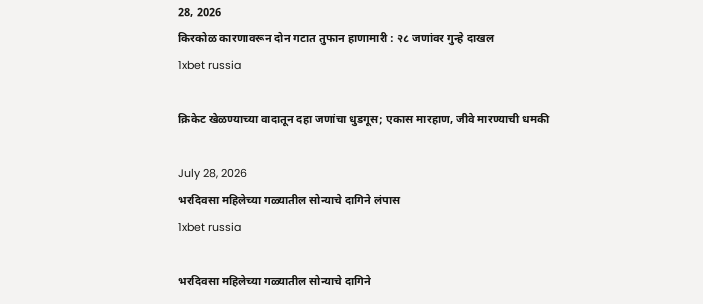28, 2026
किरकोळ कारणावरून दोन गटात तुफान हाणामारी : २८ जणांवर गुन्हे दाखल
1xbet russia

क्रिकेट खेळण्याच्या वादातून दहा जणांचा धुडगूस; एकास मारहाण, जीवे मारण्याची धमकी

July 28, 2026
भरदिवसा महिलेच्या गळ्यातील सोन्याचे दागिने लंपास
1xbet russia

भरदिवसा महिलेच्या गळ्यातील सोन्याचे दागिने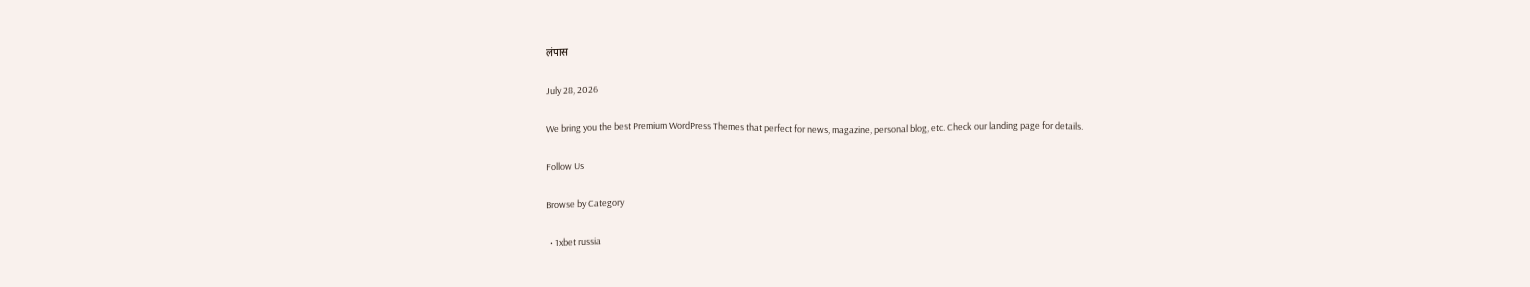लंपास

July 28, 2026

We bring you the best Premium WordPress Themes that perfect for news, magazine, personal blog, etc. Check our landing page for details.

Follow Us

Browse by Category

  • 1xbet russia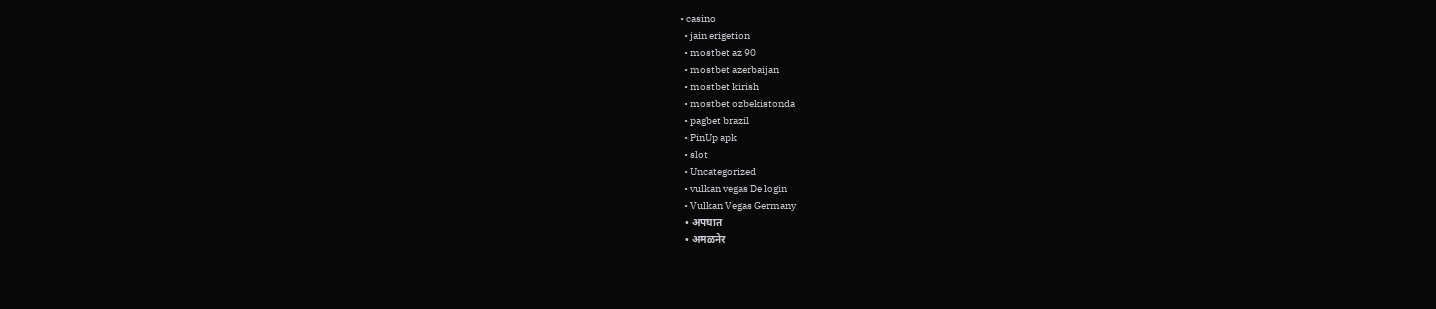• casino
  • jain erigetion
  • mostbet az 90
  • mostbet azerbaijan
  • mostbet kirish
  • mostbet ozbekistonda
  • pagbet brazil
  • PinUp apk
  • slot
  • Uncategorized
  • vulkan vegas De login
  • Vulkan Vegas Germany
  • अपघात
  • अमळनेर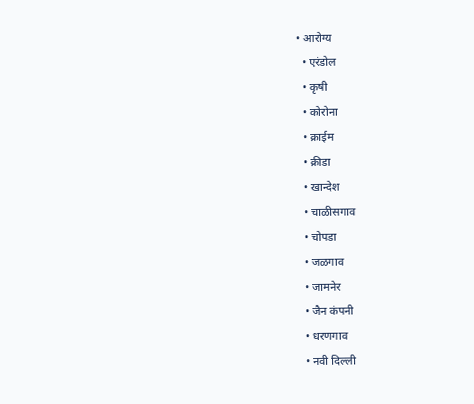• आरोग्य
  • एरंडोल
  • कृषी
  • कोरोना
  • क्राईम
  • क्रीडा
  • खान्देश
  • चाळीसगाव
  • चोपडा
  • जळगाव
  • जामनेर
  • जैन कंपनी
  • धरणगाव
  • नवी दिल्ली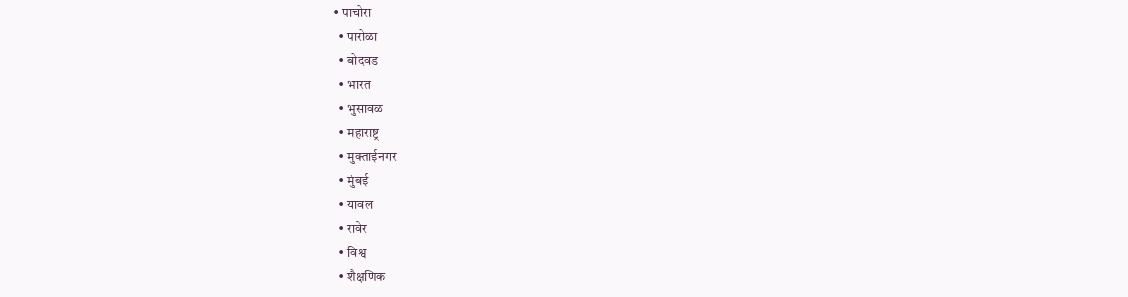• पाचोरा
  • पारोळा
  • बोदवड
  • भारत
  • भुसावळ
  • महाराष्ट्र
  • मुक्ताईनगर
  • मुंबई
  • यावल
  • रावेर
  • विश्व
  • शैक्षणिक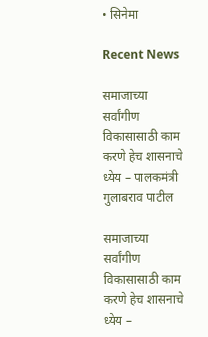• सिनेमा

Recent News

समाजाच्या सर्वांगीण विकासासाठी काम करणे हेच शासनाचे ध्येय – पालकमंत्री गुलाबराव पाटील

समाजाच्या सर्वांगीण विकासासाठी काम करणे हेच शासनाचे ध्येय –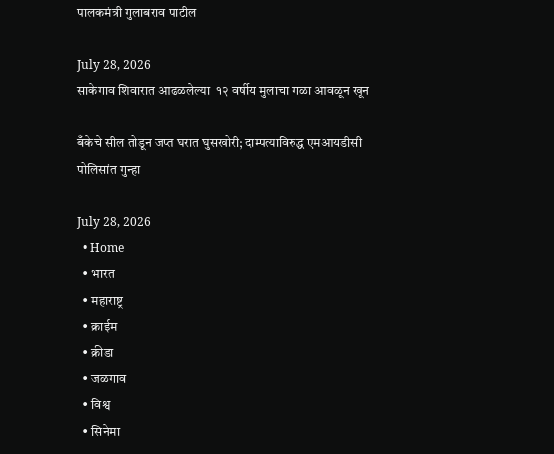पालकमंत्री गुलाबराव पाटील

July 28, 2026
साकेगाव शिवारात आढळलेल्या  १२ वर्षीय मुलाचा गळा आवळून खून

बँकेचे सील तोडून जप्त घरात घुसखोरी; दाम्पत्याविरुद्ध एमआयडीसी पोलिसांत गुन्हा

July 28, 2026
  • Home
  • भारत
  • महाराष्ट्र
  • क्राईम
  • क्रीडा
  • जळगाव
  • विश्व
  • सिनेमा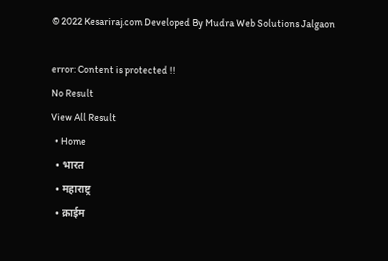© 2022 Kesariraj.com Developed By Mudra Web Solutions Jalgaon

error: Content is protected !!
No Result
View All Result
  • Home
  • भारत
  • महाराष्ट्र
  • क्राईम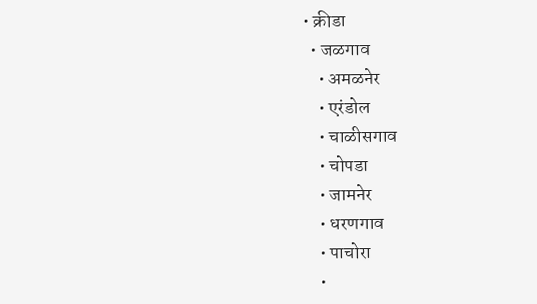• क्रीडा
  • जळगाव
    • अमळनेर
    • एरंडोल
    • चाळीसगाव
    • चोपडा
    • जामनेर
    • धरणगाव
    • पाचोरा
    •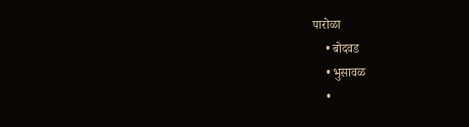पारोळा
    • बोदवड
    • भुसावळ
    •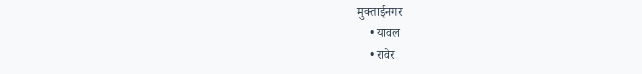मुक्ताईनगर
    • यावल
    • रावेर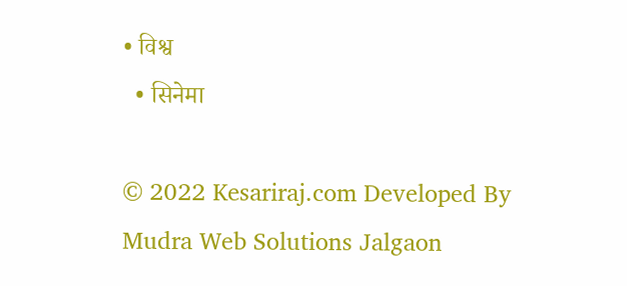• विश्व
  • सिनेमा

© 2022 Kesariraj.com Developed By Mudra Web Solutions Jalgaon